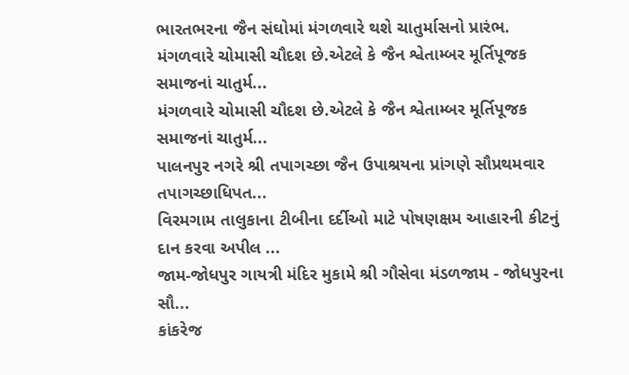ભારતભરના જૈન સંઘોમાં મંગળવારે થશે ચાતુર્માસનો પ્રારંભ.
મંગળવારે ચોમાસી ચૌદશ છે.એટલે કે જૈન શ્વેતામ્બર મૂર્તિપૂજક સમાજનાં ચાતુર્મ...
મંગળવારે ચોમાસી ચૌદશ છે.એટલે કે જૈન શ્વેતામ્બર મૂર્તિપૂજક સમાજનાં ચાતુર્મ...
પાલનપુર નગરે શ્રી તપાગચ્છા જૈન ઉપાશ્રયના પ્રાંગણે સૌપ્રથમવાર તપાગચ્છાધિપત...
વિરમગામ તાલુકાના ટીબીના દર્દીઓ માટે પોષણક્ષમ આહારની કીટનું દાન કરવા અપીલ ...
જામ-જોધપુર ગાયત્રી મંદિર મુકામે શ્રી ગૌસેવા મંડળજામ - જોધપુરના સૌ...
કાંકરેજ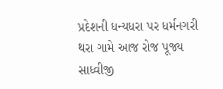પ્રદેશની ધન્યધરા પર ધર્મનગરી થરા ગામે આજ રોજ પૂજ્ય સાધ્વીજી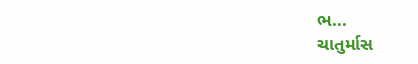ભ...
ચાતુર્માસ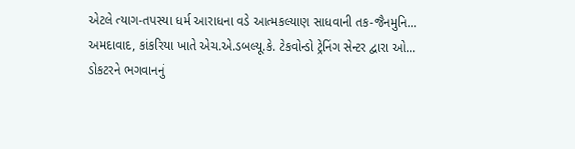એટલે ત્યાગ-તપસ્યા ધર્મ આરાધના વડે આત્મકલ્યાણ સાધવાની તક-જૈનમુનિ...
અમદાવાદ, કાંકરિયા ખાતે એચ.એ.ડબલ્યૂ.કે. ટેકવોન્ડો ટ્રેનિંગ સેન્ટર દ્વારા ઓ...
ડોકટરને ભગવાનનું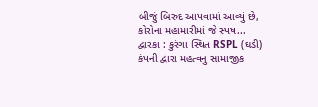બીજું બિરુદ આપવામાં આવ્યું છે, કોરોના મહામારીમાં જે સ્પષ...
દ્વારકા : કુરંગા સ્થિત RSPL (ઘડી) કંપની દ્વારા મહત્વનુ સામાજીક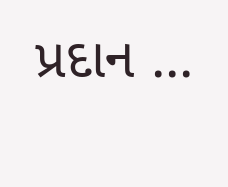પ્રદાન ...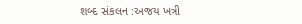શબ્દ સંકલન :અજય ખત્રી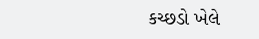કચ્છડો ખેલે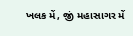ખલક મેં, જીં મહાસાગર મેં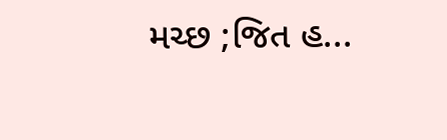મચ્છ ;જિત હ...